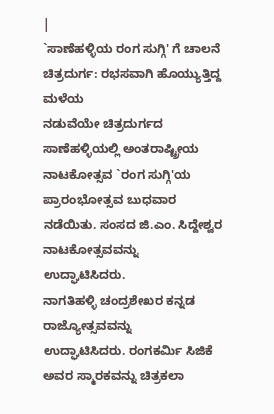|
`ಸಾಣೆಹಳ್ಳಿಯ ರಂಗ ಸುಗ್ಗಿ' ಗೆ ಚಾಲನೆ
ಚಿತ್ರದುರ್ಗ: ರಭಸವಾಗಿ ಹೊಯ್ಯುತ್ತಿದ್ದ ಮಳೆಯ
ನಡುವೆಯೇ ಚಿತ್ರದುರ್ಗದ ಸಾಣೆಹಳ್ಳಿಯಲ್ಲಿ ಅಂತರಾಷ್ಟ್ರೀಯ
ನಾಟಕೋತ್ಸವ `ರಂಗ ಸುಗ್ಗಿ'ಯ ಪ್ರಾರಂಭೋತ್ಸವ ಬುಧವಾರ
ನಡೆಯಿತು. ಸಂಸದ ಜಿ.ಎಂ. ಸಿದ್ದೇಶ್ವರ ನಾಟಕೋತ್ಸವವನ್ನು
ಉದ್ಘಾಟಿಸಿದರು.
ನಾಗತಿಹಳ್ಳಿ ಚಂದ್ರಶೇಖರ ಕನ್ನಡ ರಾಜ್ಯೋತ್ಸವವನ್ನು
ಉದ್ಘಾಟಿಸಿದರು. ರಂಗಕರ್ಮಿ ಸಿಜಿಕೆ ಅವರ ಸ್ಮಾರಕವನ್ನು ಚಿತ್ರಕಲಾ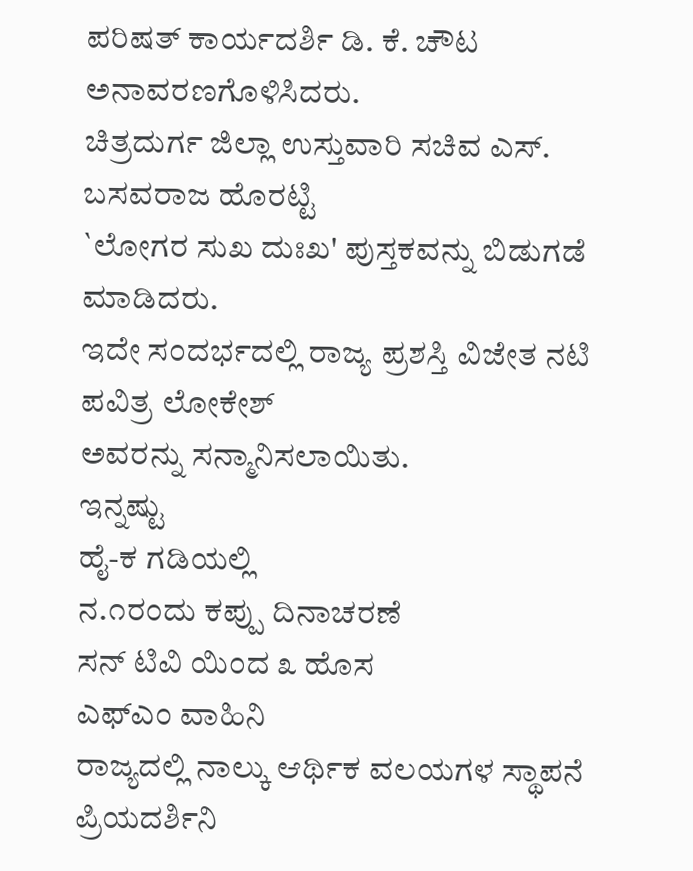ಪರಿಷತ್ ಕಾರ್ಯದರ್ಶಿ ಡಿ. ಕೆ. ಚೌಟ ಅನಾವರಣಗೊಳಿಸಿದರು.
ಚಿತ್ರದುರ್ಗ ಜಿಲ್ಲಾ ಉಸ್ತುವಾರಿ ಸಚಿವ ಎಸ್. ಬಸವರಾಜ ಹೊರಟ್ಟಿ
`ಲೋಗರ ಸುಖ ದುಃಖ' ಪುಸ್ತಕವನ್ನು ಬಿಡುಗಡೆ ಮಾಡಿದರು.
ಇದೇ ಸಂದರ್ಭದಲ್ಲಿ ರಾಜ್ಯ ಪ್ರಶಸ್ತಿ ವಿಜೇತ ನಟಿ ಪವಿತ್ರ ಲೋಕೇಶ್
ಅವರನ್ನು ಸನ್ಮಾನಿಸಲಾಯಿತು.
ಇನ್ನಷ್ಟು
ಹೈ-ಕ ಗಡಿಯಲ್ಲಿ
ನ.೧ರಂದು ಕಪ್ಪು ದಿನಾಚರಣೆ
ಸನ್ ಟಿವಿ ಯಿಂದ ೩ ಹೊಸ
ಎಫ್ಎಂ ವಾಹಿನಿ
ರಾಜ್ಯದಲ್ಲಿ ನಾಲ್ಕು ಆರ್ಥಿಕ ವಲಯಗಳ ಸ್ಥಾಪನೆ
ಪ್ರಿಯದರ್ಶಿನಿ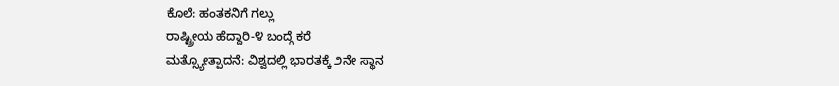ಕೊಲೆ: ಹಂತಕನಿಗೆ ಗಲ್ಲು
ರಾಷ್ಟ್ರೀಯ ಹೆದ್ದಾರಿ-೪ ಬಂದ್ಗೆ ಕರೆ
ಮತ್ಸ್ಯೋತ್ಪಾದನೆ: ವಿಶ್ವದಲ್ಲಿ ಭಾರತಕ್ಕೆ ೨ನೇ ಸ್ಥಾನ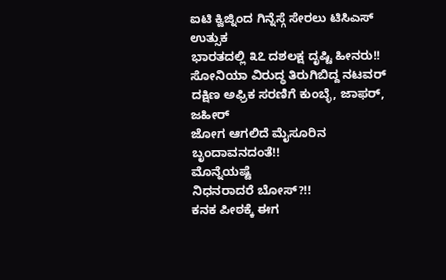ಐಟಿ ಕ್ವಿಜ್ನಿಂದ ಗಿನ್ನೆಸ್ಗೆ ಸೇರಲು ಟಿಸಿಎಸ್ ಉತ್ಸುಕ
ಭಾರತದಲ್ಲಿ ೩೭ ದಶಲಕ್ಷ ದೃಷ್ಟಿ ಹೀನರು!!
ಸೋನಿಯಾ ವಿರುದ್ಧ ತಿರುಗಿಬಿದ್ದ ನಟವರ್
ದಕ್ಷಿಣ ಅಫ್ರಿಕ ಸರಣಿಗೆ ಕುಂಬ್ಳೆ, ಜಾಫರ್, ಜಹೀರ್
ಜೋಗ ಆಗಲಿದೆ ಮೈಸೂರಿನ ಬೃಂದಾವನದಂತೆ!!
ಮೊನ್ನೆಯಷ್ಟೆ
ನಿಧನರಾದರೆ ಬೋಸ್?!!
ಕನಕ ಪೀಠಕ್ಕೆ ಈಗ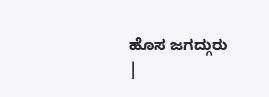ಹೊಸ ಜಗದ್ಗುರು
|